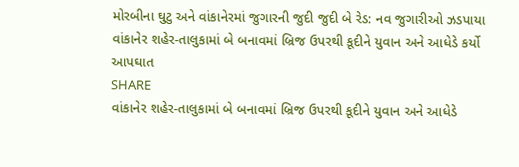મોરબીના ઘુટુ અને વાંકાનેરમાં જુગારની જુદી જુદી બે રેડ: નવ જુગારીઓ ઝડપાયા
વાંકાનેર શહેર-તાલુકામાં બે બનાવમાં બ્રિજ ઉપરથી કૂદીને યુવાન અને આધેડે કર્યો આપઘાત
SHARE
વાંકાનેર શહેર-તાલુકામાં બે બનાવમાં બ્રિજ ઉપરથી કૂદીને યુવાન અને આધેડે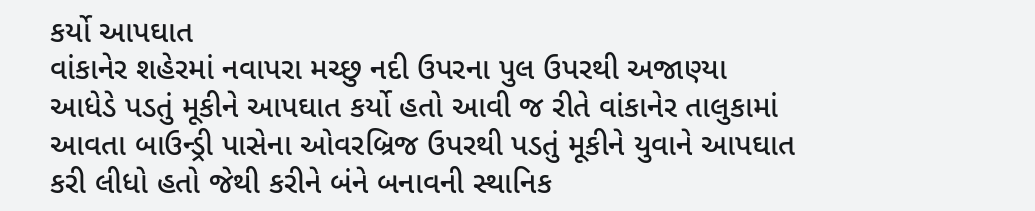કર્યો આપઘાત
વાંકાનેર શહેરમાં નવાપરા મચ્છુ નદી ઉપરના પુલ ઉપરથી અજાણ્યા આધેડે પડતું મૂકીને આપઘાત કર્યો હતો આવી જ રીતે વાંકાનેર તાલુકામાં આવતા બાઉન્ડ્રી પાસેના ઓવરબ્રિજ ઉપરથી પડતું મૂકીને યુવાને આપઘાત કરી લીધો હતો જેથી કરીને બંને બનાવની સ્થાનિક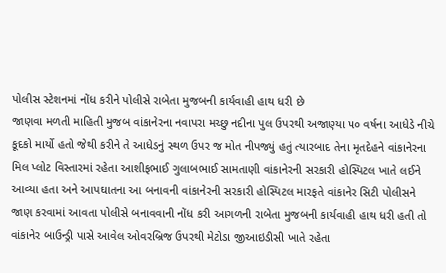પોલીસ સ્ટેશનમાં નોંધ કરીને પોલીસે રાબેતા મુજબની કાર્યવાહી હાથ ધરી છે
જાણવા મળતી માહિતી મુજબ વાંકાનેરના નવાપરા મચ્છુ નદીના પુલ ઉપરથી અજાણ્યા ૫૦ વર્ષના આધેડે નીચે કૂદકો માર્યો હતો જેથી કરીને તે આધેડનું સ્થળ ઉપર જ મોત નીપજ્યું હતું ત્યારબાદ તેના મૃતદેહને વાંકાનેરના મિલ પ્લોટ વિસ્તારમાં રહેતા આશીફભાઈ ગુલાબભાઈ સામતાણી વાંકાનેરની સરકારી હોસ્પિટલ ખાતે લઈને આવ્યા હતા અને આપઘાતના આ બનાવની વાંકાનેરની સરકારી હોસ્પિટલ મારફતે વાંકાનેર સિટી પોલીસને જાણ કરવામાં આવતા પોલીસે બનાવવાની નોંધ કરી આગળની રાબેતા મુજબની કાર્યવાહી હાથ ધરી હતી તો વાંકાનેર બાઉન્ડ્રી પાસે આવેલ ઓવરબ્રિજ ઉપરથી મેટોડા જીઆઇડીસી ખાતે રહેતા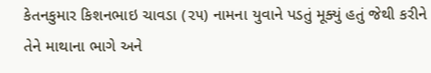કેતનકુમાર કિશનભાઇ ચાવડા (૨૫) નામના યુવાને પડતું મૂક્યું હતું જેથી કરીને તેને માથાના ભાગે અને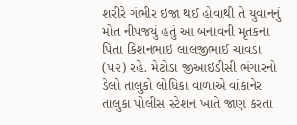શરીરે ગંભીર ઇજા થઈ હોવાથી તે યુવાનનું મોત નીપજયું હતું આ બનાવની મૃતકના પિતા કિશનભાઇ લાલજીભાઈ ચાવડા (૫૨) રહે. મેટોડા જીઆઇડીસી ભંગારનો ડેલો તાલુકો લોધિકા વાળાએ વાંકાનેર તાલુકા પોલીસ સ્ટેશન ખાતે જાણ કરતા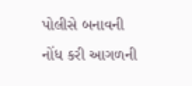પોલીસે બનાવની નોંધ કરી આગળની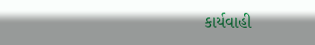કાર્યવાહી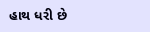હાથ ધરી છે